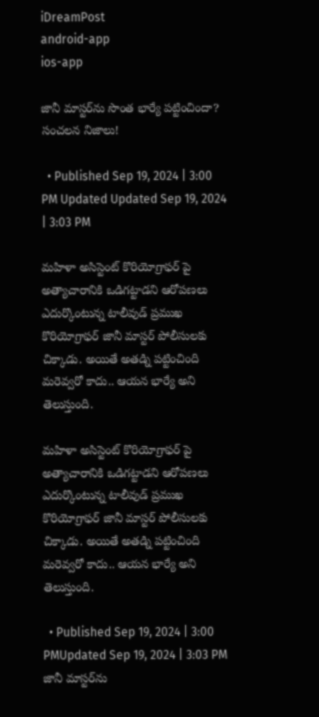iDreamPost
android-app
ios-app

జానీ మాస్టర్‌ను సొంత భార్యే పట్టించిందా? సంచలన నిజాలు!

  • Published Sep 19, 2024 | 3:00 PM Updated Updated Sep 19, 2024 | 3:03 PM

మహిళా అసిస్టెంట్ కొరియోగ్రాఫర్ పై అత్యాచారానికి ఒడిగట్టాడని ఆరోపణలు ఎదుర్కొంటున్న టాలీవుడ్ ప్రముఖ కొరియోగ్రాఫర్ జానీ మాస్టర్ పోలీసులకు చిక్కాడు. అయితే అతడ్ని పట్టించింది మరెవ్వరో కాదు.. ఆయన భార్యే అని తెలుస్తుంది.

మహిళా అసిస్టెంట్ కొరియోగ్రాఫర్ పై అత్యాచారానికి ఒడిగట్టాడని ఆరోపణలు ఎదుర్కొంటున్న టాలీవుడ్ ప్రముఖ కొరియోగ్రాఫర్ జానీ మాస్టర్ పోలీసులకు చిక్కాడు. అయితే అతడ్ని పట్టించింది మరెవ్వరో కాదు.. ఆయన భార్యే అని తెలుస్తుంది.

  • Published Sep 19, 2024 | 3:00 PMUpdated Sep 19, 2024 | 3:03 PM
జానీ మాస్టర్‌ను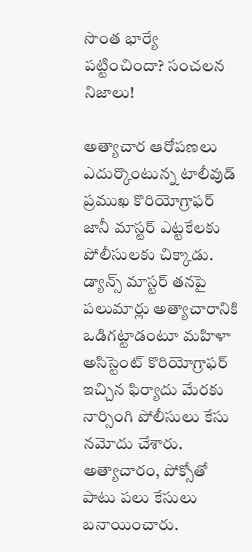సొంత భార్యే పట్టించిందా? సంచలన నిజాలు!

అత్యాచార ఆరోపణలు ఎదుర్కొంటున్న టాలీవుడ్ ప్రముఖ కొరియోగ్రాఫర్ జానీ మాస్టర్ ఎట్టకేలకు పోలీసులకు చిక్కాడు. డ్యాన్స్ మాస్టర్ తనపై పలుమార్లు అత్యాచారానికి ఒడిగట్టాడంటూ మహిళా అసిస్టెంట్ కొరియోగ్రాఫర్ ఇచ్చిన ఫిర్యాదు మేరకు నార్సింగి పోలీసులు కేసు నమోదు చేశారు. అత్యాచారం, పోక్సోతో పాటు పలు కేసులు బనాయించారు.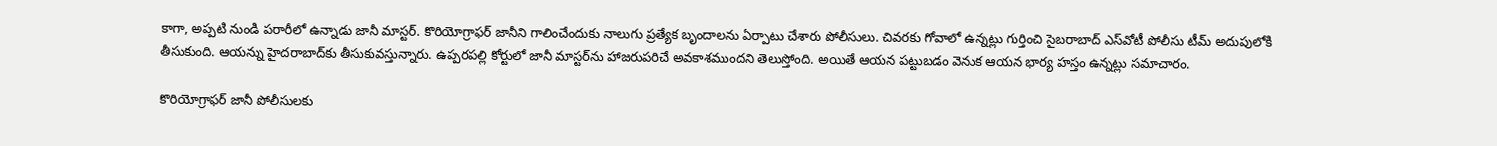కాగా, అప్పటి నుండి పరారీలో ఉన్నాడు జానీ మాస్టర్. కొరియోగ్రాఫర్ జానీని గాలించేందుకు నాలుగు ప్రత్యేక బృందాలను ఏర్పాటు చేశారు పోలీసులు. చివరకు గోవాలో ఉన్నట్లు గుర్తించి సైబరాబాద్‌ ఎస్‌వోటీ పోలీసు టీమ్‌ అదుపులోకి తీసుకుంది. ఆయన్ను హైదరాబాద్‌కు తీసుకువస్తున్నారు. ఉప్పరపల్లి కోర్టులో జానీ మాస్టర్‌ను హాజరుపరిచే అవకాశముందని తెలుస్తోంది. అయితే ఆయన పట్టుబడం వెనుక ఆయన భార్య హస్తం ఉన్నట్లు సమాచారం.

కొరియోగ్రాఫర్‌ జానీ పోలీసులకు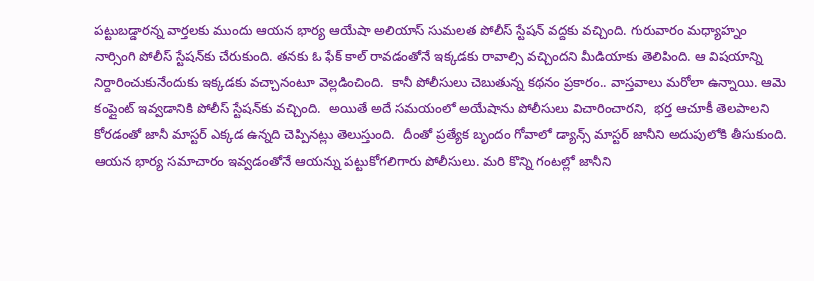పట్టుబడ్డారన్న వార్తలకు ముందు ఆయన భార్య ఆయేషా అలియాస్ సుమలత పోలీస్ స్టేషన్ వద్దకు వచ్చింది. గురువారం మధ్యాహ్నం నార్సింగి పోలీస్ స్టేషన్‌కు చేరుకుంది. తనకు ఓ ఫేక్ కాల్ రావడంతోనే ఇక్కడకు రావాల్సి వచ్చిందని మీడియాకు తెలిపింది. ఆ విషయాన్ని నిర్దారించుకునేందుకు ఇక్కడకు వచ్చానంటూ వెల్లడించింది.  కానీ పోలీసులు చెబుతున్న కథనం ప్రకారం.. వాస్తవాలు మరోలా ఉన్నాయి. ఆమె కంప్లైంట్ ఇవ్వడానికి పోలీస్ స్టేషన్‌కు వచ్చింది.  అయితే అదే సమయంలో అయేషాను పోలీసులు విచారించారని,  భర్త ఆచూకీ తెలపాలని కోరడంతో జానీ మాస్టర్ ఎక్కడ ఉన్నది చెప్పినట్లు తెలుస్తుంది.  దీంతో ప్రత్యేక బృందం గోవాలో డ్యాన్స్ మాస్టర్ జానీని అదుపులోకి తీసుకుంది. ఆయన భార్య సమాచారం ఇవ్వడంతోనే ఆయన్ను పట్టుకోగలిగారు పోలీసులు. మరి కొన్ని గంటల్లో జానీని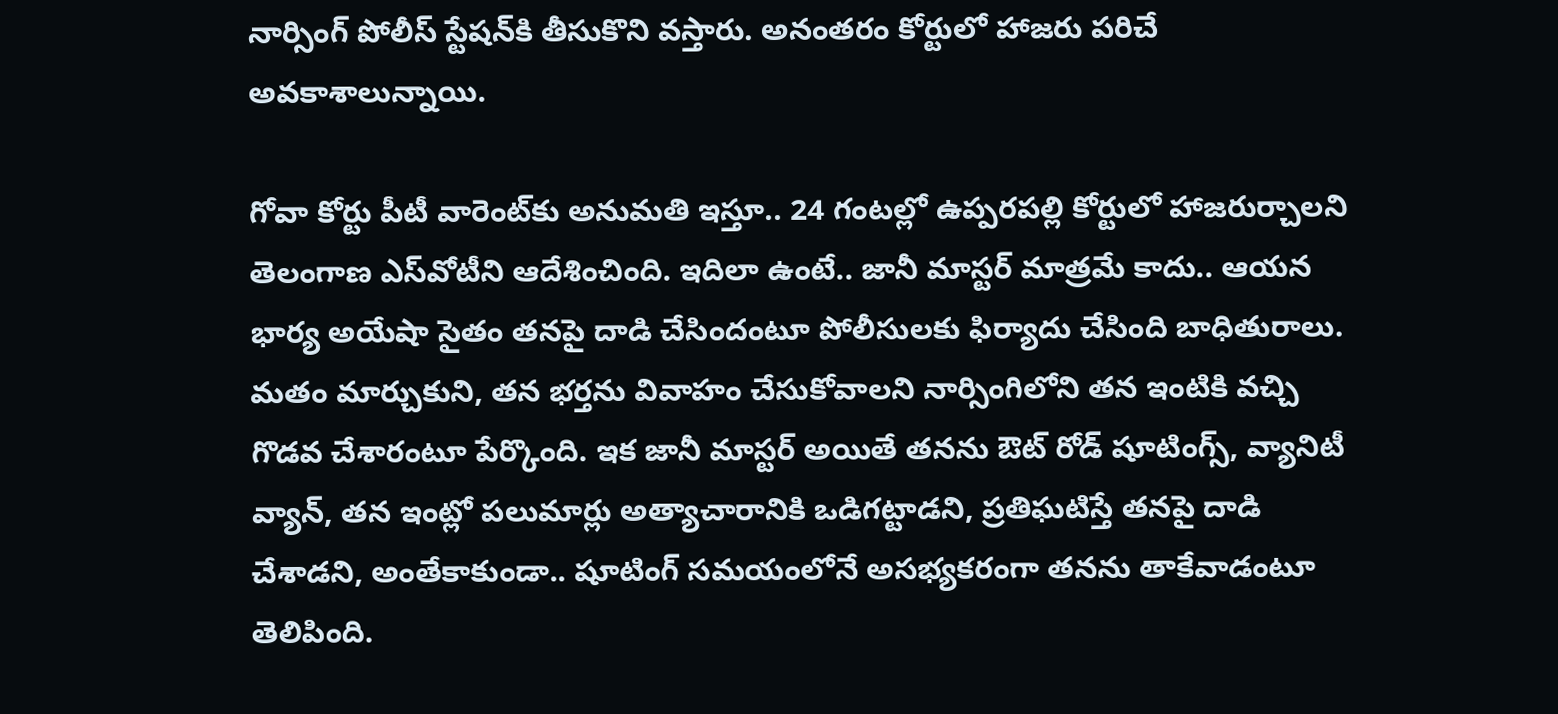నార్సింగ్ పోలీస్ స్టేషన్‌కి తీసుకొని వస్తారు. అనంతరం కోర్టులో హాజరు పరిచే అవకాశాలున్నాయి.

గోవా కోర్టు పీటీ వారెంట్‌కు అనుమతి ఇస్తూ.. 24 గంటల్లో ఉప్పరపల్లి కోర్టులో హాజరుర్చాలని తెలంగాణ ఎస్‌వోటీని ఆదేశించింది. ఇదిలా ఉంటే.. జానీ మాస్టర్ మాత్రమే కాదు.. ఆయన భార్య అయేషా సైతం తనపై దాడి చేసిందంటూ పోలీసులకు ఫిర్యాదు చేసింది బాధితురాలు. మతం మార్చుకుని, తన భర్తను వివాహం చేసుకోవాలని నార్సింగిలోని తన ఇంటికి వచ్చి గొడవ చేశారంటూ పేర్కొంది. ఇక జానీ మాస్టర్ అయితే తనను ఔట్ రోడ్ షూటింగ్స్, వ్యానిటీ వ్యాన్, తన ఇంట్లో పలుమార్లు అత్యాచారానికి ఒడిగట్టాడని, ప్రతిఘటిస్తే తనపై దాడి చేశాడని, అంతేకాకుండా.. షూటింగ్ సమయంలోనే అసభ్యకరంగా తనను తాకేవాడంటూ తెలిపింది.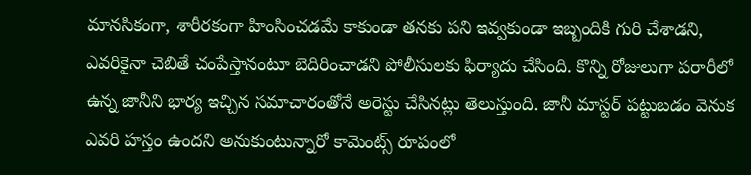మానసికంగా, శారీరకంగా హింసించడమే కాకుండా తనకు పని ఇవ్వకుండా ఇబ్బందికి గురి చేశాడని, ఎవరికైనా చెబితే చంపేస్తానంటూ బెదిరించాడని పోలీసులకు ఫిర్యాదు చేసింది. కొన్ని రోజులుగా పరారీలో ఉన్న జానీని భార్య ఇచ్చిన సమాచారంతోనే అరెస్టు చేసినట్లు తెలుస్తుంది. జానీ మాస్టర్ పట్టుబడం వెనుక ఎవరి హస్తం ఉందని అనుకుంటున్నారో కామెంట్స్ రూపంలో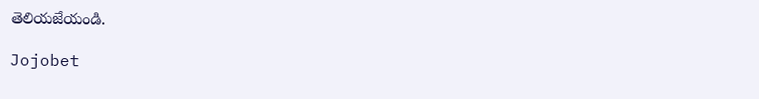తెలియజేయండి.

Jojobet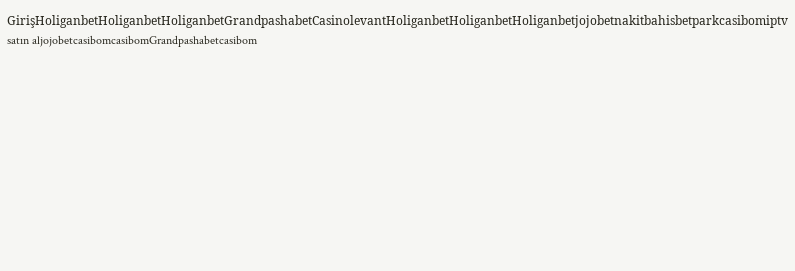GirişHoliganbetHoliganbetHoliganbetGrandpashabetCasinolevantHoliganbetHoliganbetHoliganbetjojobetnakitbahisbetparkcasibomiptv satın aljojobetcasibomcasibomGrandpashabetcasibom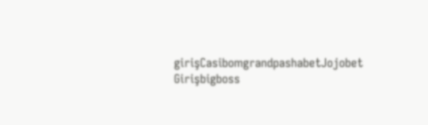girişCasibomgrandpashabetJojobet Girişbigboss